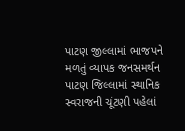પાટણ જીલ્લામાં ભાજપને મળતું વ્યાપક જનસમર્થન
પાટણ જિલ્લામાં સ્થાનિક સ્વરાજની ચૂંટણી પહેલાં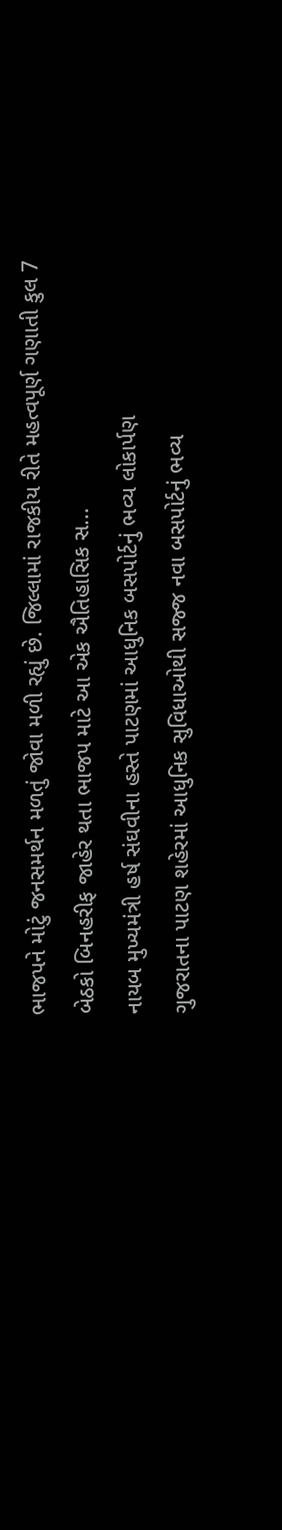ભાજપને મોટું જનસમર્થન મળતું જોવા મળી રહ્યું છે. જિલ્લામાં રાજકીય રીતે મહત્વપૂર્ણ ગણાતી કુલ 7 બેઠકો બિનહરીફ જાહેર થતા ભાજપ માટે આ એક ઐતિહાસિક સ...
નાયબ મુખ્યમંત્રી હર્ષ સંઘવીના હસ્તે પાટણમાં આધુનિક બસપોર્ટનું ભવ્ય લોકાર્પણ
ગુજરાતના પાટણ શહેરમાં આધુનિક સુવિધાઓથી સજ્જ નવા બસપોર્ટનું ભવ્ય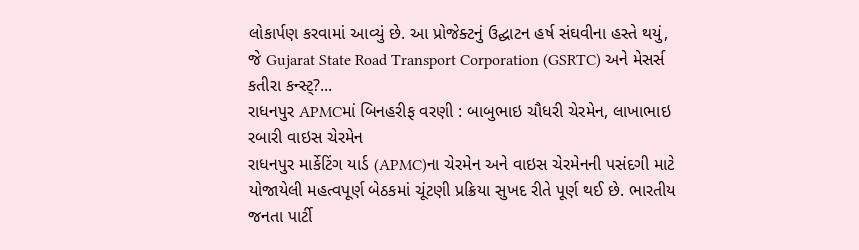લોકાર્પણ કરવામાં આવ્યું છે. આ પ્રોજેક્ટનું ઉદ્ઘાટન હર્ષ સંઘવીના હસ્તે થયું, જે Gujarat State Road Transport Corporation (GSRTC) અને મેસર્સ કતીરા કન્સ્ટ્?...
રાધનપુર APMCમાં બિનહરીફ વરણી : બાબુભાઇ ચૌધરી ચેરમેન, લાખાભાઇ રબારી વાઇસ ચેરમેન
રાધનપુર માર્કેટિંગ યાર્ડ (APMC)ના ચેરમેન અને વાઇસ ચેરમેનની પસંદગી માટે યોજાયેલી મહત્વપૂર્ણ બેઠકમાં ચૂંટણી પ્રક્રિયા સુખદ રીતે પૂર્ણ થઈ છે. ભારતીય જનતા પાર્ટી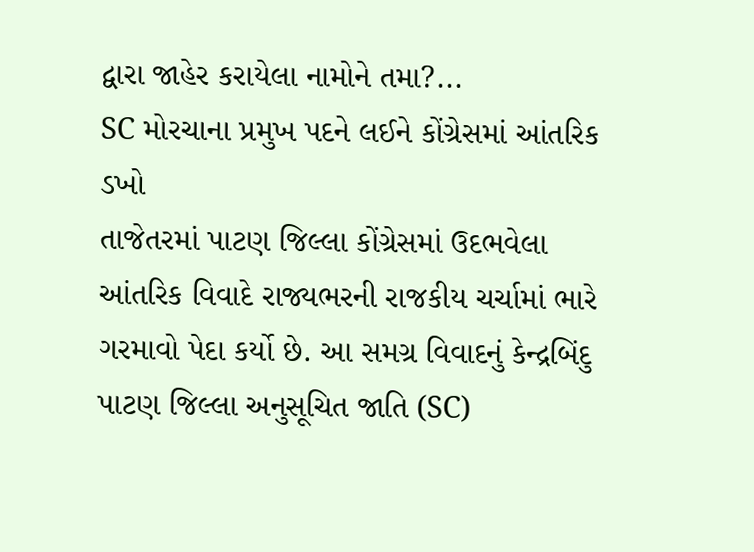દ્વારા જાહેર કરાયેલા નામોને તમા?...
SC મોરચાના પ્રમુખ પદને લઈને કોંગ્રેસમાં આંતરિક ડખો
તાજેતરમાં પાટણ જિલ્લા કોંગ્રેસમાં ઉદભવેલા આંતરિક વિવાદે રાજ્યભરની રાજકીય ચર્ચામાં ભારે ગરમાવો પેદા કર્યો છે. આ સમગ્ર વિવાદનું કેન્દ્રબિંદુ પાટણ જિલ્લા અનુસૂચિત જાતિ (SC)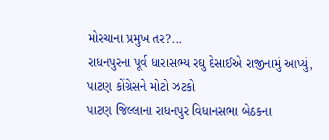મોરચાના પ્રમુખ તર?...
રાધનપુરના પૂર્વ ધારાસભ્ય રઘુ દેસાઈએ રાજીનામું આપ્યું, પાટણ કોંગ્રેસને મોટો ઝટકો
પાટણ જિલ્લાના રાધનપુર વિધાનસભા બેઠકના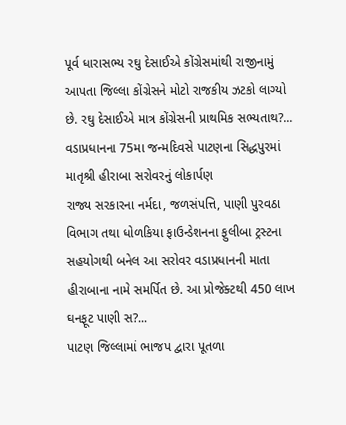પૂર્વ ધારાસભ્ય રઘુ દેસાઈએ કોંગ્રેસમાંથી રાજીનામું આપતા જિલ્લા કોંગ્રેસને મોટો રાજકીય ઝટકો લાગ્યો છે. રઘુ દેસાઈએ માત્ર કોંગ્રેસની પ્રાથમિક સભ્યતાથ?...
વડાપ્રધાનના 75મા જન્મદિવસે પાટણના સિદ્ધપુરમાં માતૃશ્રી હીરાબા સરોવરનું લોકાર્પણ
રાજ્ય સરકારના નર્મદા, જળસંપત્તિ, પાણી પુરવઠા વિભાગ તથા ધોળકિયા ફાઉન્ડેશનના ફુલીબા ટ્રસ્ટના સહયોગથી બનેલ આ સરોવર વડાપ્રધાનની માતા હીરાબાના નામે સમર્પિત છે. આ પ્રોજેક્ટથી 450 લાખ ઘનફૂટ પાણી સ?...
પાટણ જિલ્લામાં ભાજપ દ્વારા પૂતળા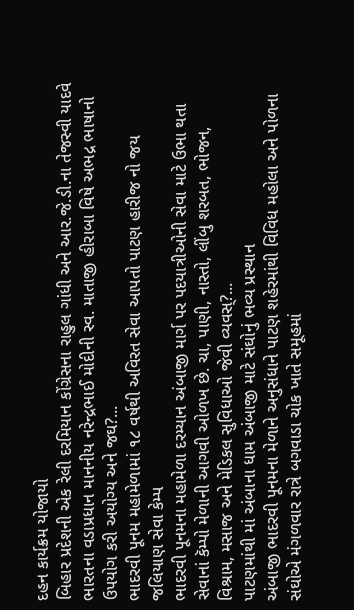દહન કાર્યક્રમ યોજાયો
બિહાર પ્રદેશની એક રેલી દરમિયાન કોંગ્રેસના રાહુલ ગાંધી અને આર.જે.ડી.ના તેજસ્વી યાદવે ભારતના વડાપ્રધાન માનનીય નરેન્દ્રભાઈ મોદીની સ્વ. માતાજી હીરાબા વિષે અભદ્ર ભાષાનો ઉપયોગ કરી અયોગ્ય અને જઘ?...
ભાદરવી પૂનમ મહામેળામાં ૧૮ વર્ષથી અવિરત સેવા આપતો પાટણ હારીજ નો જય જલિયાણ સેવા કેમ્પ
ભાદરવી પૂનમના મહામેળા દરમ્યાન અંબાજી માર્ગ પર પદયાત્રીઓની સેવા માટે ઉભા થતા સેવાનાં કૅમ્પો મેળાની આગવી ઓળખ છે. ચા, પાણી, નાસ્તો, લીંબુ શરબત, ભોજન, વિશ્રામ, મસાજ અને મેડિકલ સુવિધાઓ જેવી વ્યવસ્?...
પાટણમાંથી માં અંબાના ધામ અંબાજી માટે સંઘોનું ભવ્ય પ્રસ્થાન
અંબાજી ભાદરવી પૂનમના મેળાને અનુસંધાને પાટણ શહેરમાંથી વિવિધ મહોલા અને પોળના સંઘોએ મંગળવાર રાત્રે બગવાડા ચોક ખાતે સમૂહમાં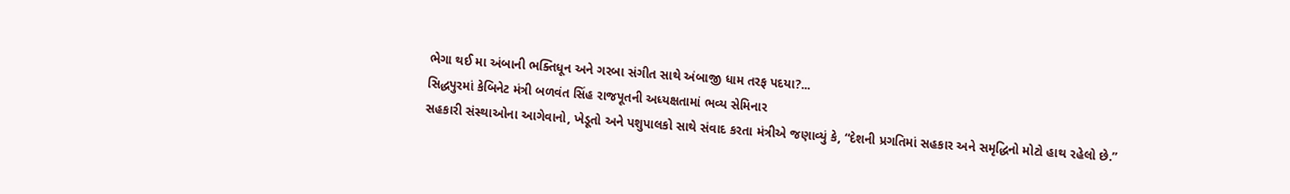ભેગા થઈ મા અંબાની ભક્તિધૂન અને ગરબા સંગીત સાથે અંબાજી ધામ તરફ પદયા?...
સિદ્ધપુરમાં કેબિનેટ મંત્રી બળવંત સિંહ રાજપૂતની અધ્યક્ષતામાં ભવ્ય સેમિનાર
સહકારી સંસ્થાઓના આગેવાનો, ખેડૂતો અને પશુપાલકો સાથે સંવાદ કરતા મંત્રીએ જણાવ્યું કે, “દેશની પ્રગતિમાં સહકાર અને સમૃદ્ધિનો મોટો હાથ રહેલો છે.”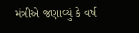મંત્રીએ જણાવ્યું કે વર્ષ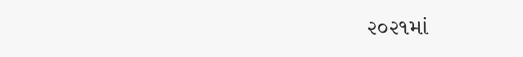૨૦૨૧માં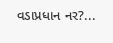વડાપ્રધાન નર?...